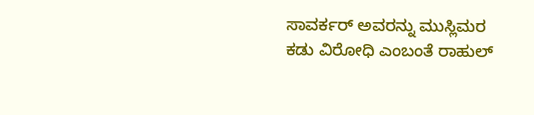ಸಾವರ್ಕರ್ ಅವರನ್ನು ಮುಸ್ಲಿಮರ ಕಡು ವಿರೋಧಿ ಎಂಬಂತೆ ರಾಹುಲ್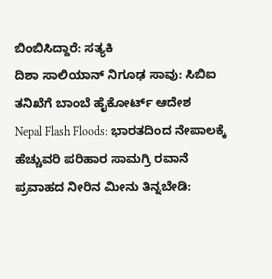ಬಿಂಬಿಸಿದ್ದಾರೆ: ಸತ್ಯಕಿ
ದಿಶಾ ಸಾಲಿಯಾನ್ ನಿಗೂಢ ಸಾವು: ಸಿಬಿಐ ತನಿಖೆಗೆ ಬಾಂಬೆ ಹೈಕೋರ್ಟ್ ಆದೇಶ
Nepal Flash Floods: ಭಾರತದಿಂದ ನೇಪಾಲಕ್ಕೆ ಹೆಚ್ಚುವರಿ ಪರಿಹಾರ ಸಾಮಗ್ರಿ ರವಾನೆ
ಪ್ರವಾಹದ ನೀರಿನ ಮೀನು ತಿನ್ನಬೇಡಿ: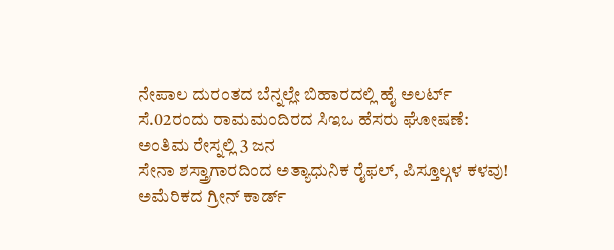ನೇಪಾಲ ದುರಂತದ ಬೆನ್ನಲ್ಲೇ ಬಿಹಾರದಲ್ಲಿ ಹೈ ಅಲರ್ಟ್
ಸೆ.02ರಂದು ರಾಮಮಂದಿರದ ಸಿಇಒ ಹೆಸರು ಘೋಷಣೆ: ಅಂತಿಮ ರೇಸ್ನಲ್ಲಿ 3 ಜನ
ಸೇನಾ ಶಸ್ತ್ರಾಗಾರದಿಂದ ಅತ್ಯಾಧುನಿಕ ರೈಫಲ್, ಪಿಸ್ತೂಲ್ಗಳ ಕಳವು!
ಅಮೆರಿಕದ ಗ್ರೀನ್ ಕಾರ್ಡ್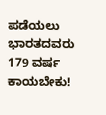ಪಡೆಯಲು ಭಾರತದವರು 179 ವರ್ಷ ಕಾಯಬೇಕು!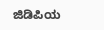ಜಿಡಿಪಿಯ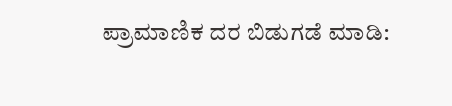ಪ್ರಾಮಾಣಿಕ ದರ ಬಿಡುಗಡೆ ಮಾಡಿ: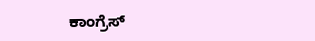ಕಾಂಗ್ರೆಸ್